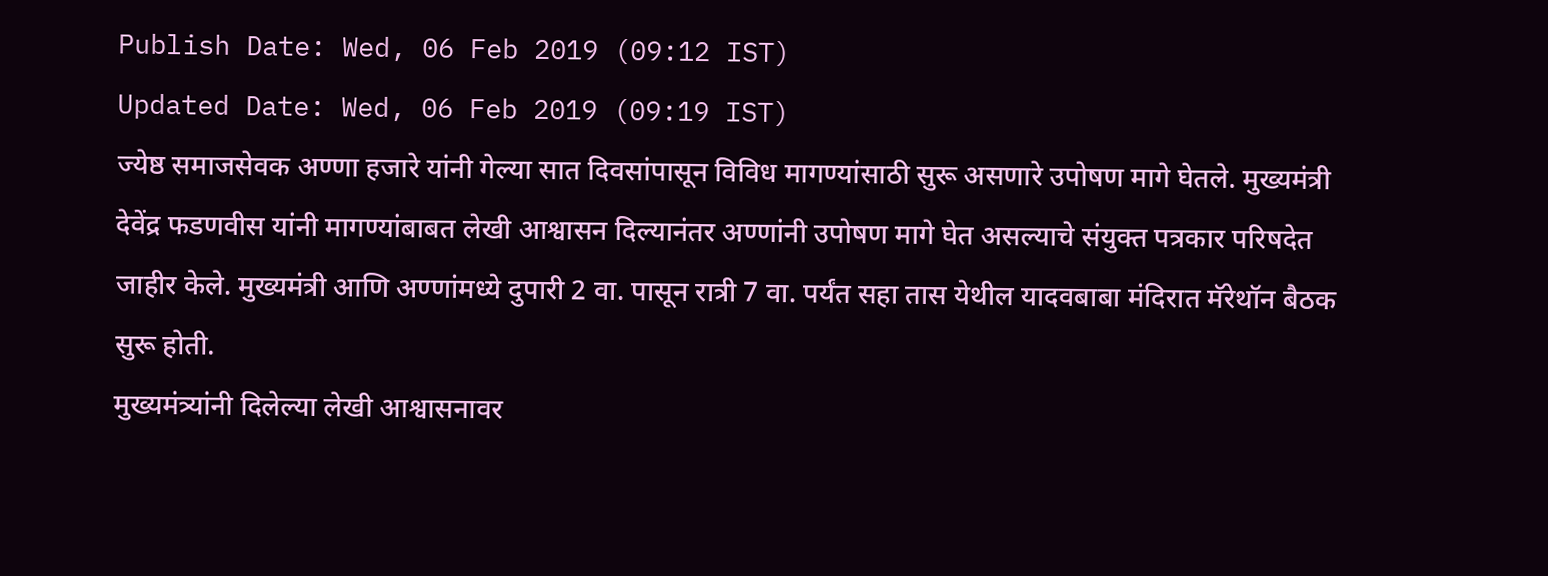Publish Date: Wed, 06 Feb 2019 (09:12 IST)
Updated Date: Wed, 06 Feb 2019 (09:19 IST)
ज्येष्ठ समाजसेवक अण्णा हजारे यांनी गेल्या सात दिवसांपासून विविध मागण्यांसाठी सुरू असणारे उपोषण मागे घेतले. मुख्यमंत्री देवेंद्र फडणवीस यांनी मागण्यांबाबत लेखी आश्वासन दिल्यानंतर अण्णांनी उपोषण मागे घेत असल्याचे संयुक्त पत्रकार परिषदेत जाहीर केले. मुख्यमंत्री आणि अण्णांमध्ये दुपारी 2 वा. पासून रात्री 7 वा. पर्यंत सहा तास येथील यादवबाबा मंदिरात मॅरेथॉन बैठक सुरू होती.
मुख्यमंत्र्यांनी दिलेल्या लेखी आश्वासनावर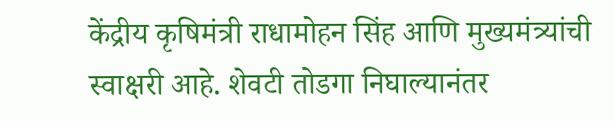केंद्रीय कृषिमंत्री राधामोहन सिंह आणि मुख्यमंत्र्यांची स्वाक्षरी आहे. शेवटी तोडगा निघाल्यानंतर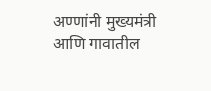अण्णांनी मुख्यमंत्री आणि गावातील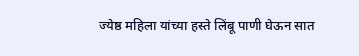ज्येष्ठ महिला यांच्या हस्ते लिंबू पाणी घेऊन सात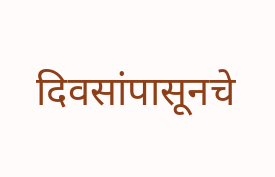दिवसांपासूनचे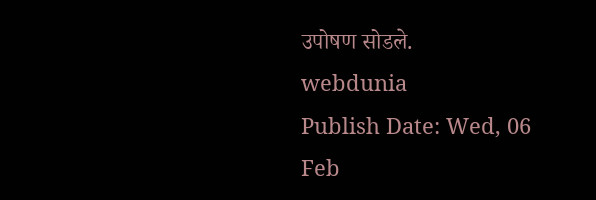उपोषण सोडले.
webdunia
Publish Date: Wed, 06 Feb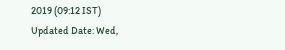2019 (09:12 IST)
Updated Date: Wed,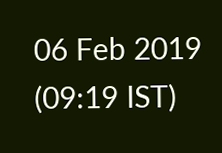06 Feb 2019 (09:19 IST)